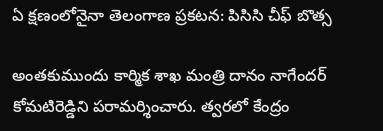ఏ క్షణంలోనైనా తెలంగాణ ప్రకటన: పిసిసి చీఫ్ బొత్స

అంతకుముందు కార్మిక శాఖ మంత్రి దానం నాగేందర్ కోమటిరెడ్డిని పరామర్శించారు. త్వరలో కేంద్రం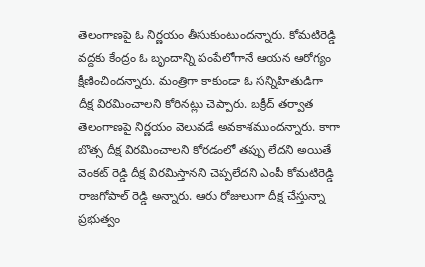తెలంగాణపై ఓ నిర్ణయం తీసుకుంటుందన్నారు. కోమటిరెడ్డి వద్దకు కేంద్రం ఓ బృందాన్ని పంపేలోగానే ఆయన ఆరోగ్యం క్షీణించిందన్నారు. మంత్రిగా కాకుండా ఓ సన్నిహితుడిగా దీక్ష విరమించాలని కోరినట్లు చెప్పారు. బక్రీద్ తర్వాత తెలంగాణపై నిర్ణయం వెలువడే అవకాశముందన్నారు. కాగా బొత్స దీక్ష విరమించాలని కోరడంలో తప్పు లేదని అయితే వెంకట్ రెడ్డి దీక్ష విరమిస్తానని చెప్పలేదని ఎంపీ కోమటిరెడ్డి రాజగోపాల్ రెడ్డి అన్నారు. ఆరు రోజులుగా దీక్ష చేస్తున్నా ప్రభుత్వం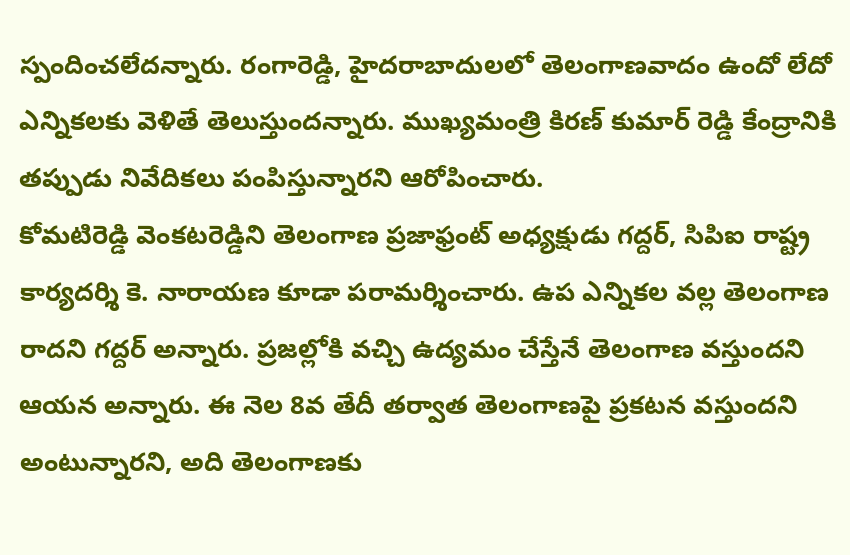స్పందించలేదన్నారు. రంగారెడ్డి, హైదరాబాదులలో తెలంగాణవాదం ఉందో లేదో ఎన్నికలకు వెళితే తెలుస్తుందన్నారు. ముఖ్యమంత్రి కిరణ్ కుమార్ రెడ్డి కేంద్రానికి తప్పుడు నివేదికలు పంపిస్తున్నారని ఆరోపించారు.
కోమటిరెడ్డి వెంకటరెడ్డిని తెలంగాణ ప్రజాఫ్రంట్ అధ్యక్షుడు గద్దర్, సిపిఐ రాష్ట్ర కార్యదర్శి కె. నారాయణ కూడా పరామర్శించారు. ఉప ఎన్నికల వల్ల తెలంగాణ రాదని గద్దర్ అన్నారు. ప్రజల్లోకి వచ్చి ఉద్యమం చేస్తేనే తెలంగాణ వస్తుందని ఆయన అన్నారు. ఈ నెల 8వ తేదీ తర్వాత తెలంగాణపై ప్రకటన వస్తుందని అంటున్నారని, అది తెలంగాణకు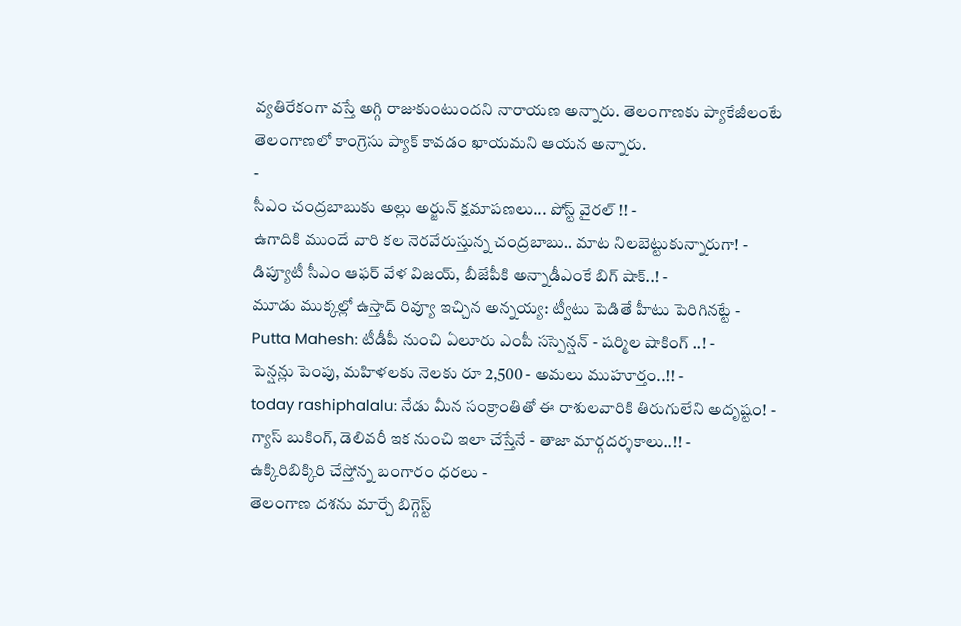వ్యతిరేకంగా వస్తే అగ్గి రాజుకుంటుందని నారాయణ అన్నారు. తెలంగాణకు ప్యాకేజీలంటే తెలంగాణలో కాంగ్రెసు ప్యాక్ కావడం ఖాయమని ఆయన అన్నారు.
-
సీఎం చంద్రబాబుకు అల్లు అర్జున్ క్షమాపణలు... పోస్ట్ వైరల్ !! -
ఉగాదికి ముందే వారి కల నెరవేరుస్తున్న చంద్రబాబు.. మాట నిలబెట్టుకున్నారుగా! -
డిప్యూటీ సీఎం ఆఫర్ వేళ విజయ్, బీజేపీకి అన్నాడీఎంకే బిగ్ షాక్..! -
మూడు ముక్కల్లో ఉస్తాద్ రివ్యూ ఇచ్చిన అన్నయ్య: ట్వీటు పెడితే హీటు పెరిగినట్టే -
Putta Mahesh: టీడీపీ నుంచి ఏలూరు ఎంపీ సస్పెన్షన్ - షర్మిల షాకింగ్ ..! -
పెన్షన్లు పెంపు, మహిళలకు నెలకు రూ 2,500 - అమలు ముహూర్తం..!! -
today rashiphalalu: నేడు మీన సంక్రాంతితో ఈ రాశులవారికి తిరుగులేని అదృష్టం! -
గ్యాస్ బుకింగ్, డెలివరీ ఇక నుంచి ఇలా చేస్తేనే - తాజా మార్గదర్శకాలు..!! -
ఉక్కిరిబిక్కిరి చేస్తోన్న బంగారం ధరలు -
తెలంగాణ దశను మార్చే బిగ్గెస్ట్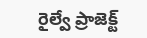రైల్వే ప్రాజెక్ట్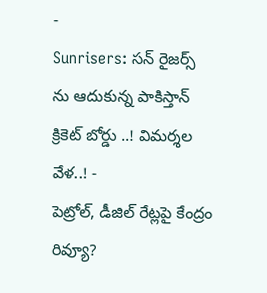-
Sunrisers: సన్ రైజర్స్ ను ఆదుకున్న పాకిస్తాన్ క్రికెట్ బోర్డు ..! విమర్శల వేళ..! -
పెట్రోల్, డీజిల్ రేట్లపై కేంద్రం రివ్యూ?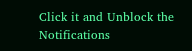Click it and Unblock the Notifications